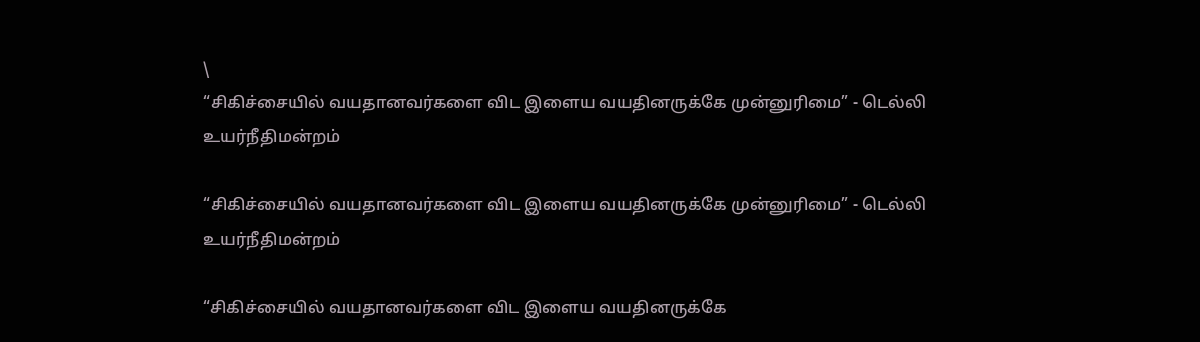\
“சிகிச்சையில் வயதானவர்களை விட இளைய வயதினருக்கே முன்னுரிமை” - டெல்லி உயர்நீதிமன்றம்

“சிகிச்சையில் வயதானவர்களை விட இளைய வயதினருக்கே முன்னுரிமை” - டெல்லி உயர்நீதிமன்றம்

“சிகிச்சையில் வயதானவர்களை விட இளைய வயதினருக்கே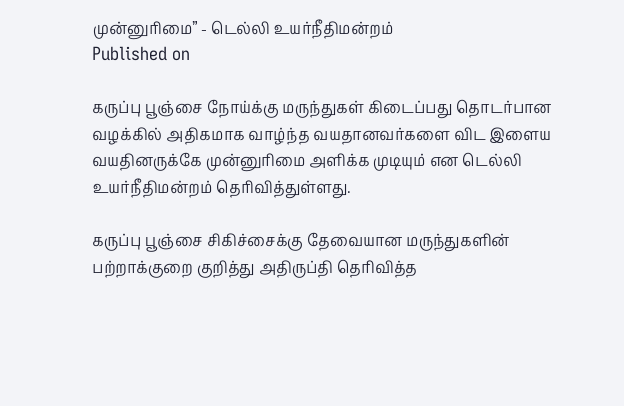முன்னுரிமை” - டெல்லி உயர்நீதிமன்றம்
Published on

கருப்பு பூஞ்சை நோய்க்கு மருந்துகள் கிடைப்பது தொடர்பான வழக்கில் அதிகமாக வாழ்ந்த வயதானவர்களை விட இளைய வயதினருக்கே முன்னுரிமை அளிக்க முடியும் என டெல்லி உயர்நீதிமன்றம் தெரிவித்துள்ளது.

கருப்பு பூஞ்சை சிகிச்சைக்கு தேவையான மருந்துகளின் பற்றாக்குறை குறித்து அதிருப்தி தெரிவித்த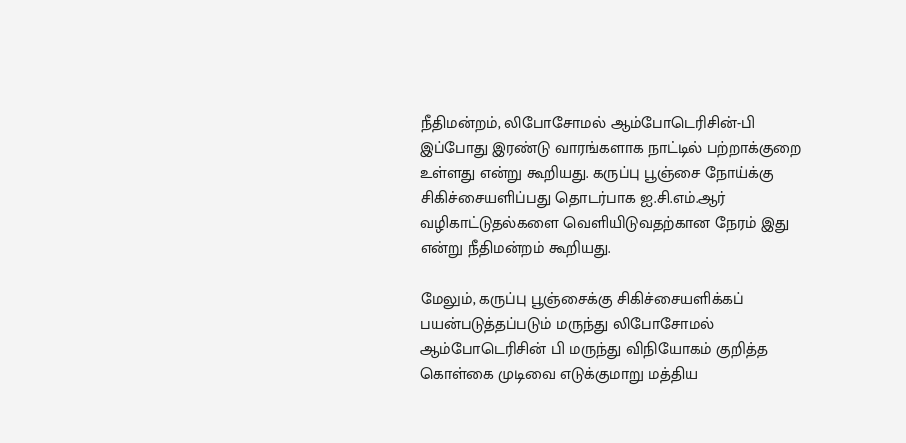நீதிமன்றம், லிபோசோமல் ஆம்போடெரிசின்-பி இப்போது இரண்டு வாரங்களாக நாட்டில் பற்றாக்குறை உள்ளது என்று கூறியது. கருப்பு பூஞ்சை நோய்க்கு சிகிச்சையளிப்பது தொடர்பாக ஐ.சி.எம்.ஆர் வழிகாட்டுதல்களை வெளியிடுவதற்கான நேரம் இது என்று நீதிமன்றம் கூறியது.

மேலும், கருப்பு பூஞ்சைக்கு சிகிச்சையளிக்கப் பயன்படுத்தப்படும் மருந்து லிபோசோமல் ஆம்போடெரிசின் பி மருந்து விநியோகம் குறித்த கொள்கை முடிவை எடுக்குமாறு மத்திய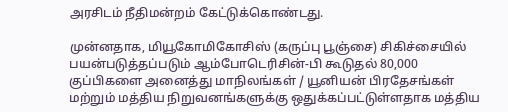அரசிடம் நீதிமன்றம் கேட்டுக்கொண்டது.

முன்னதாக, மியூகோமிகோசிஸ் (கருப்பு பூஞ்சை) சிகிச்சையில் பயன்படுத்தப்படும் ஆம்போடெரிசின்-பி கூடுதல் 80,000 குப்பிகளை அனைத்து மாநிலங்கள் / யூனியன் பிரதேசங்கள் மற்றும் மத்திய நிறுவனங்களுக்கு ஒதுக்கப்பட்டுள்ளதாக மத்திய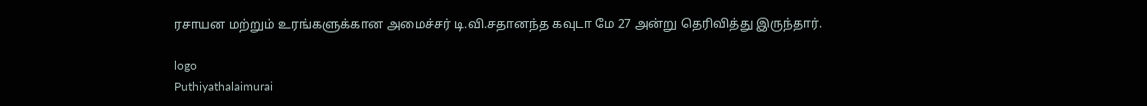ரசாயன மற்றும் உரங்களுக்கான அமைச்சர் டி.வி.சதானந்த கவுடா மே 27 அன்று தெரிவித்து இருந்தார்.

logo
Puthiyathalaimurai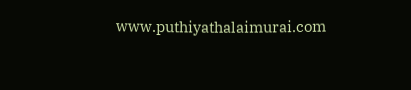www.puthiyathalaimurai.com